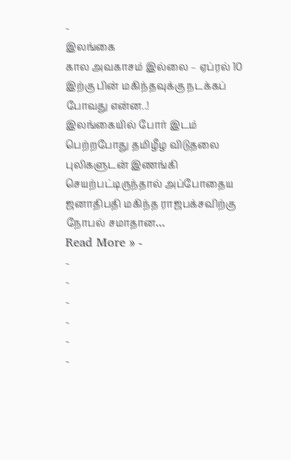-
இலங்கை
கால அவகாசம் இல்லை – ஏப்ரல் 10 இற்கு பின் மகிந்தவுக்கு நடக்கப் போவது என்ன..!
இலங்கையில் போர் இடம் பெற்றபோது தமிழீழ விடுதலை புலிகளுடன் இணங்கி செயற்பட்டிருந்தால் அப்போதைய ஜனாதிபதி மகிந்த ராஜபக்சவிற்கு நோபல் சமாதான…
Read More » -
-
-
-
-
-
-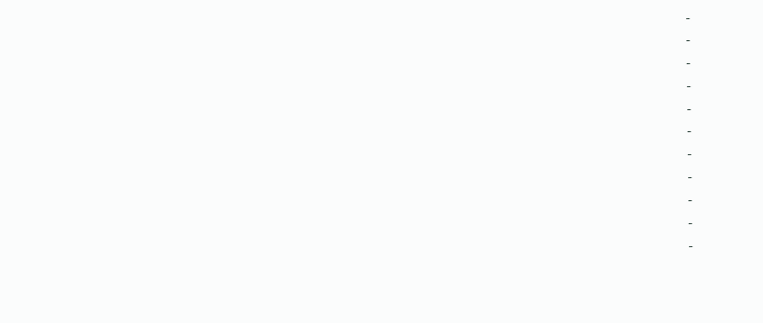-
-
-
-
-
-
-
-
-
-
-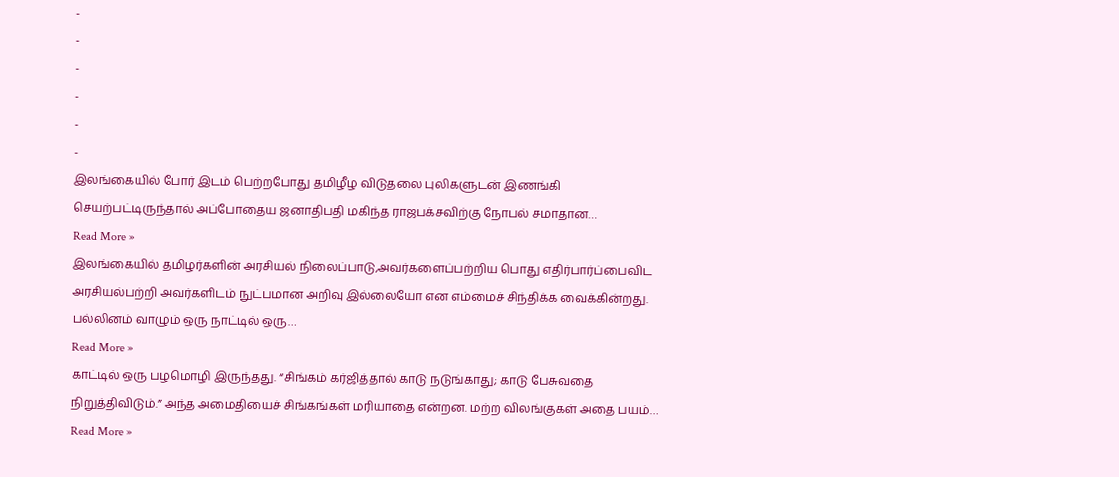-
-
-
-
-
-
இலங்கையில் போர் இடம் பெற்றபோது தமிழீழ விடுதலை புலிகளுடன் இணங்கி செயற்பட்டிருந்தால் அப்போதைய ஜனாதிபதி மகிந்த ராஜபக்சவிற்கு நோபல் சமாதான…
Read More »
இலங்கையில் தமிழர்களின் அரசியல் நிலைப்பாடு,அவர்களைப்பற்றிய பொது எதிர்பார்ப்பைவிட அரசியல்பற்றி அவர்களிடம் நுட்பமான அறிவு இல்லையோ என எம்மைச் சிந்திக்க வைக்கின்றது. பல்லினம் வாழும் ஒரு நாட்டில் ஒரு…
Read More »
காட்டில் ஒரு பழமொழி இருந்தது. “சிங்கம் கர்ஜித்தால் காடு நடுங்காது; காடு பேசுவதை நிறுத்திவிடும்.” அந்த அமைதியைச் சிங்கங்கள் மரியாதை என்றன. மற்ற விலங்குகள் அதை பயம்…
Read More »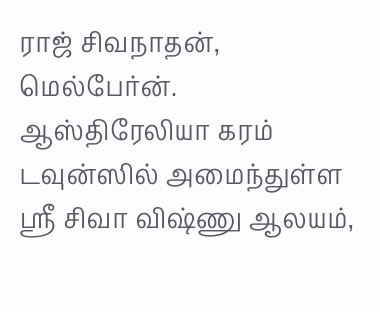ராஜ் சிவநாதன், மெல்பேர்ன். ஆஸ்திரேலியா கரம் டவுன்ஸில் அமைந்துள்ள ஸ்ரீ சிவா விஷ்ணு ஆலயம்,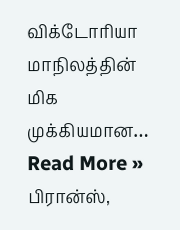விக்டோரியா மாநிலத்தின் மிக முக்கியமான…
Read More »
பிரான்ஸ்,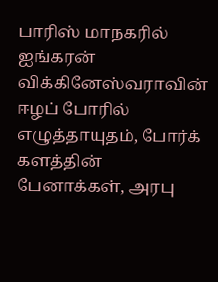பாரிஸ் மாநகரில் ஐங்கரன் விக்கினேஸ்வராவின் ஈழப் போரில் எழுத்தாயுதம், போர்க் களத்தின் பேனாக்கள், அரபு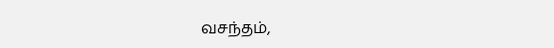வசந்தம்,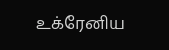உக்ரேனிய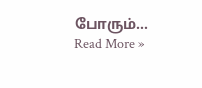போரும்…
Read More »